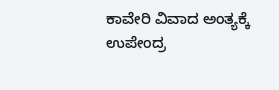ಕಾವೇರಿ ವಿವಾದ ಅಂತ್ಯಕ್ಕೆ ಉಪೇಂದ್ರ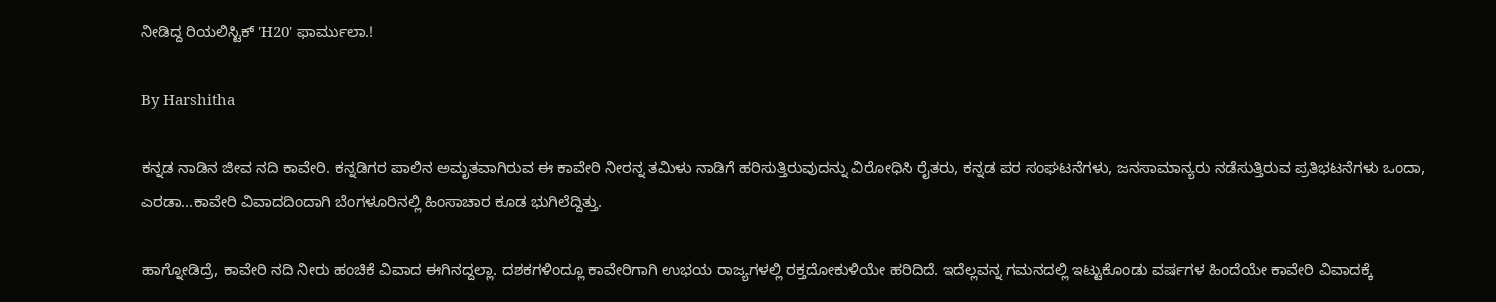ನೀಡಿದ್ದ ರಿಯಲಿಸ್ಟಿಕ್ 'H20' ಫಾರ್ಮುಲಾ.!

By Harshitha

ಕನ್ನಡ ನಾಡಿನ ಜೀವ ನದಿ ಕಾವೇರಿ. ಕನ್ನಡಿಗರ ಪಾಲಿನ ಅಮೃತವಾಗಿರುವ ಈ ಕಾವೇರಿ ನೀರನ್ನ ತಮಿಳು ನಾಡಿಗೆ ಹರಿಸುತ್ತಿರುವುದನ್ನು ವಿರೋಧಿಸಿ ರೈತರು, ಕನ್ನಡ ಪರ ಸಂಘಟನೆಗಳು, ಜನಸಾಮಾನ್ಯರು ನಡೆಸುತ್ತಿರುವ ಪ್ರತಿಭಟನೆಗಳು ಒಂದಾ, ಎರಡಾ...ಕಾವೇರಿ ವಿವಾದದಿಂದಾಗಿ ಬೆಂಗಳೂರಿನಲ್ಲಿ ಹಿಂಸಾಚಾರ ಕೂಡ ಭುಗಿಲೆದ್ದಿತ್ತು.

ಹಾಗ್ನೋಡಿದ್ರೆ, ಕಾವೇರಿ ನದಿ ನೀರು ಹಂಚಿಕೆ ವಿವಾದ ಈಗಿನದ್ದಲ್ಲಾ. ದಶಕಗಳಿಂದ್ಲೂ ಕಾವೇರಿಗಾಗಿ ಉಭಯ ರಾಜ್ಯಗಳಲ್ಲಿ ರಕ್ತದೋಕುಳಿಯೇ ಹರಿದಿದೆ. ಇದೆಲ್ಲವನ್ನ ಗಮನದಲ್ಲಿ ಇಟ್ಟುಕೊಂಡು ವರ್ಷಗಳ ಹಿಂದೆಯೇ ಕಾವೇರಿ ವಿವಾದಕ್ಕೆ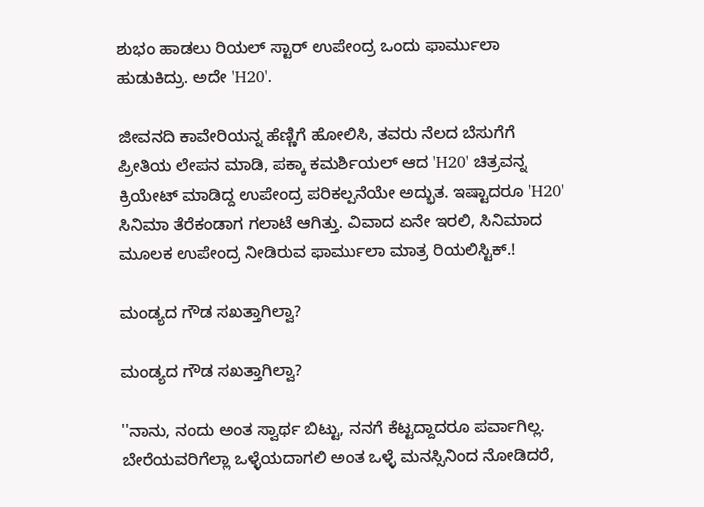ಶುಭಂ ಹಾಡಲು ರಿಯಲ್ ಸ್ಟಾರ್ ಉಪೇಂದ್ರ ಒಂದು ಫಾರ್ಮುಲಾ ಹುಡುಕಿದ್ರು. ಅದೇ 'H20'.

ಜೀವನದಿ ಕಾವೇರಿಯನ್ನ ಹೆಣ್ಣಿಗೆ ಹೋಲಿಸಿ, ತವರು ನೆಲದ ಬೆಸುಗೆಗೆ ಪ್ರೀತಿಯ ಲೇಪನ ಮಾಡಿ, ಪಕ್ಕಾ ಕಮರ್ಶಿಯಲ್ ಆದ 'H20' ಚಿತ್ರವನ್ನ ಕ್ರಿಯೇಟ್ ಮಾಡಿದ್ದ ಉಪೇಂದ್ರ ಪರಿಕಲ್ಪನೆಯೇ ಅದ್ಭುತ. ಇಷ್ಟಾದರೂ 'H20' ಸಿನಿಮಾ ತೆರೆಕಂಡಾಗ ಗಲಾಟೆ ಆಗಿತ್ತು. ವಿವಾದ ಏನೇ ಇರಲಿ, ಸಿನಿಮಾದ ಮೂಲಕ ಉಪೇಂದ್ರ ನೀಡಿರುವ ಫಾರ್ಮುಲಾ ಮಾತ್ರ ರಿಯಲಿಸ್ಟಿಕ್.!

ಮಂಡ್ಯದ ಗೌಡ ಸಖತ್ತಾಗಿಲ್ವಾ?

ಮಂಡ್ಯದ ಗೌಡ ಸಖತ್ತಾಗಿಲ್ವಾ?

''ನಾನು, ನಂದು ಅಂತ ಸ್ವಾರ್ಥ ಬಿಟ್ಟು, ನನಗೆ ಕೆಟ್ಟದ್ದಾದರೂ ಪರ್ವಾಗಿಲ್ಲ. ಬೇರೆಯವರಿಗೆಲ್ಲಾ ಒಳ್ಳೆಯದಾಗಲಿ ಅಂತ ಒಳ್ಳೆ ಮನಸ್ಸಿನಿಂದ ನೋಡಿದರೆ,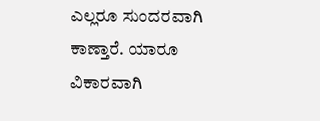ಎಲ್ಲರೂ ಸುಂದರವಾಗಿ ಕಾಣ್ತಾರೆ. ಯಾರೂ ವಿಕಾರವಾಗಿ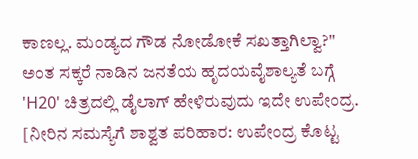ಕಾಣಲ್ಲ. ಮಂಡ್ಯದ ಗೌಡ ನೋಡೋಕೆ ಸಖತ್ತಾಗಿಲ್ವಾ?'' ಅಂತ ಸಕ್ಕರೆ ನಾಡಿನ ಜನತೆಯ ಹೃದಯವೈಶಾಲ್ಯತೆ ಬಗ್ಗೆ 'H20' ಚಿತ್ರದಲ್ಲಿ ಡೈಲಾಗ್ ಹೇಳಿರುವುದು ಇದೇ ಉಪೇಂದ್ರ. [ನೀರಿನ ಸಮಸ್ಯೆಗೆ ಶಾಶ್ವತ ಪರಿಹಾರ: ಉಪೇಂದ್ರ ಕೊಟ್ಟ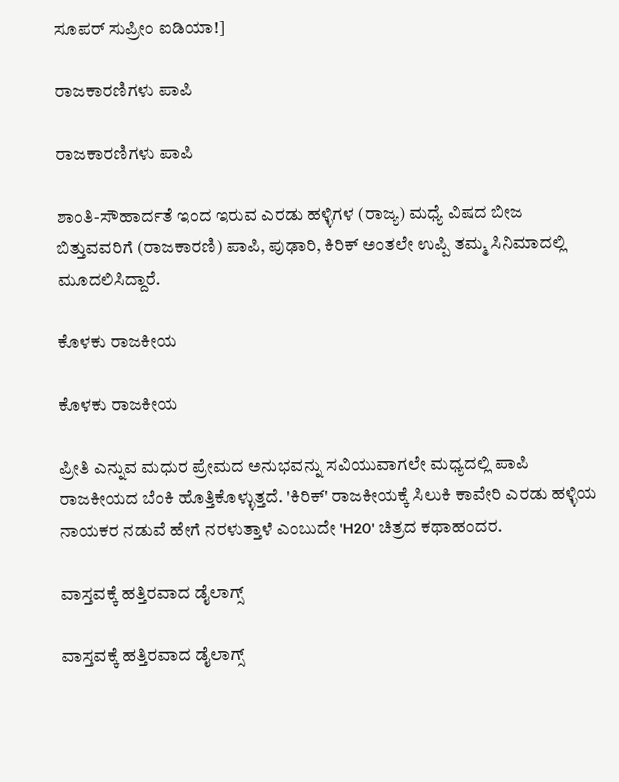ಸೂಪರ್ ಸುಪ್ರೀಂ ಐಡಿಯಾ!]

ರಾಜಕಾರಣಿಗಳು ಪಾಪಿ

ರಾಜಕಾರಣಿಗಳು ಪಾಪಿ

ಶಾಂತಿ-ಸೌಹಾರ್ದತೆ ಇಂದ ಇರುವ ಎರಡು ಹಳ್ಳಿಗಳ (ರಾಜ್ಯ) ಮಧ್ಯೆ ವಿಷದ ಬೀಜ ಬಿತ್ತುವವರಿಗೆ (ರಾಜಕಾರಣಿ) ಪಾಪಿ, ಪುಢಾರಿ, ಕಿರಿಕ್ ಅಂತಲೇ ಉಪ್ಪಿ ತಮ್ಮ ಸಿನಿಮಾದಲ್ಲಿ ಮೂದಲಿಸಿದ್ದಾರೆ.

ಕೊಳಕು ರಾಜಕೀಯ

ಕೊಳಕು ರಾಜಕೀಯ

ಪ್ರೀತಿ ಎನ್ನುವ ಮಧುರ ಪ್ರೇಮದ ಅನುಭವನ್ನು ಸವಿಯುವಾಗಲೇ ಮಧ್ಯದಲ್ಲಿ ಪಾಪಿ ರಾಜಕೀಯದ ಬೆಂಕಿ ಹೊತ್ತಿಕೊಳ್ಳುತ್ತದೆ. 'ಕಿರಿಕ್' ರಾಜಕೀಯಕ್ಕೆ ಸಿಲುಕಿ ಕಾವೇರಿ ಎರಡು ಹಳ್ಳಿಯ ನಾಯಕರ ನಡುವೆ ಹೇಗೆ ನರಳುತ್ತಾಳೆ ಎಂಬುದೇ 'H20' ಚಿತ್ರದ ಕಥಾಹಂದರ.

ವಾಸ್ತವಕ್ಕೆ ಹತ್ತಿರವಾದ ಡೈಲಾಗ್ಸ್

ವಾಸ್ತವಕ್ಕೆ ಹತ್ತಿರವಾದ ಡೈಲಾಗ್ಸ್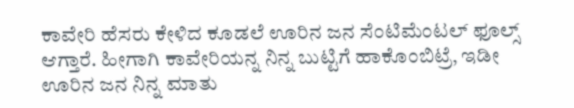ಕಾವೇರಿ ಹೆಸರು ಕೇಳಿದ ಕೂಡಲೆ ಊರಿನ ಜನ ಸೆಂಟಿಮೆಂಟಲ್ ಫೂಲ್ಸ್ ಆಗ್ತಾರೆ. ಹೀಗಾಗಿ ಕಾವೇರಿಯನ್ನ ನಿನ್ನ ಬುಟ್ಟಿಗೆ ಹಾಕೊಂಬಿಟ್ರೆ, ಇಡೀ ಊರಿನ ಜನ ನಿನ್ನ ಮಾತು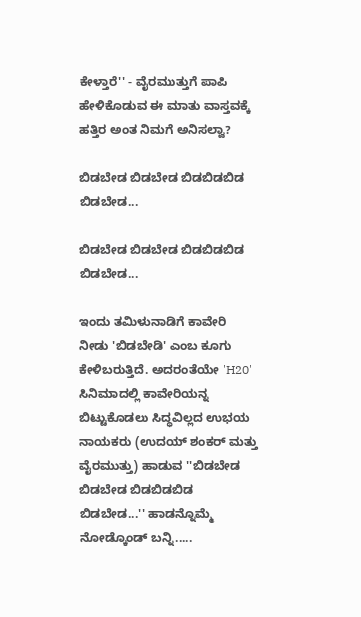ಕೇಳ್ತಾರೆ'' - ವೈರಮುತ್ತುಗೆ ಪಾಪಿ ಹೇಳಿಕೊಡುವ ಈ ಮಾತು ವಾಸ್ತವಕ್ಕೆ ಹತ್ತಿರ ಅಂತ ನಿಮಗೆ ಅನಿಸಲ್ವಾ?

ಬಿಡಬೇಡ ಬಿಡಬೇಡ ಬಿಡಬಿಡಬಿಡ ಬಿಡಬೇಡ...

ಬಿಡಬೇಡ ಬಿಡಬೇಡ ಬಿಡಬಿಡಬಿಡ ಬಿಡಬೇಡ...

ಇಂದು ತಮಿಳುನಾಡಿಗೆ ಕಾವೇರಿ ನೀಡು 'ಬಿಡಬೇಡಿ' ಎಂಬ ಕೂಗು ಕೇಳಿಬರುತ್ತಿದೆ. ಅದರಂತೆಯೇ 'H20' ಸಿನಿಮಾದಲ್ಲಿ ಕಾವೇರಿಯನ್ನ ಬಿಟ್ಟುಕೊಡಲು ಸಿದ್ಧವಿಲ್ಲದ ಉಭಯ ನಾಯಕರು (ಉದಯ್ ಶಂಕರ್ ಮತ್ತು ವೈರಮುತ್ತು) ಹಾಡುವ ''ಬಿಡಬೇಡ ಬಿಡಬೇಡ ಬಿಡಬಿಡಬಿಡ ಬಿಡಬೇಡ...'' ಹಾಡನ್ನೊಮ್ಮೆ ನೋಡ್ಕೊಂಡ್ ಬನ್ನಿ.....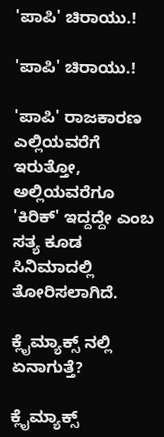'ಪಾಪಿ' ಚಿರಾಯು.!

'ಪಾಪಿ' ಚಿರಾಯು.!

'ಪಾಪಿ' ರಾಜಕಾರಣ ಎಲ್ಲಿಯವರೆಗೆ ಇರುತ್ತೋ, ಅಲ್ಲಿಯವರೆಗೂ 'ಕಿರಿಕ್' ಇದ್ದದ್ದೇ ಎಂಬ ಸತ್ಯ ಕೂಡ ಸಿನಿಮಾದಲ್ಲಿ ತೋರಿಸಲಾಗಿದೆ.

ಕ್ಲೈಮ್ಯಾಕ್ಸ್ ನಲ್ಲಿ ಏನಾಗುತ್ತೆ?

ಕ್ಲೈಮ್ಯಾಕ್ಸ್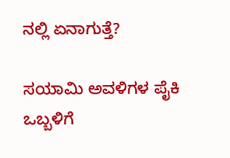ನಲ್ಲಿ ಏನಾಗುತ್ತೆ?

ಸಯಾಮಿ ಅವಳಿಗಳ ಪೈಕಿ ಒಬ್ಬಳಿಗೆ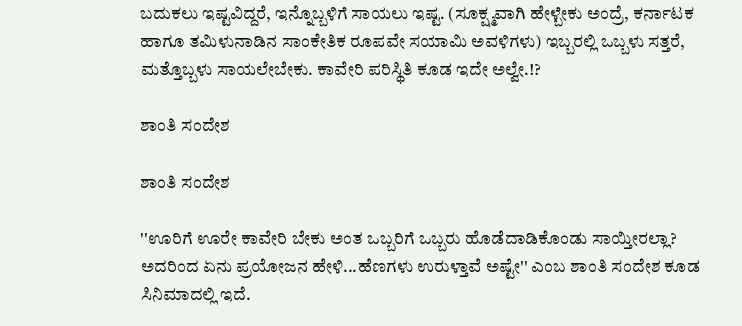ಬದುಕಲು ಇಷ್ಟವಿದ್ದರೆ, ಇನ್ನೊಬ್ಬಳಿಗೆ ಸಾಯಲು ಇಷ್ಟ. (ಸೂಕ್ಷ್ಮವಾಗಿ ಹೇಳ್ಬೇಕು ಅಂದ್ರೆ, ಕರ್ನಾಟಕ ಹಾಗೂ ತಮಿಳುನಾಡಿನ ಸಾಂಕೇತಿಕ ರೂಪವೇ ಸಯಾಮಿ ಅವಳಿಗಳು) ಇಬ್ಬರಲ್ಲಿ ಒಬ್ಬಳು ಸತ್ತರೆ, ಮತ್ತೊಬ್ಬಳು ಸಾಯಲೇಬೇಕು. ಕಾವೇರಿ ಪರಿಸ್ಥಿತಿ ಕೂಡ ಇದೇ ಅಲ್ವೇ.!?

ಶಾಂತಿ ಸಂದೇಶ

ಶಾಂತಿ ಸಂದೇಶ

''ಊರಿಗೆ ಊರೇ ಕಾವೇರಿ ಬೇಕು ಅಂತ ಒಬ್ಬರಿಗೆ ಒಬ್ಬರು ಹೊಡೆದಾಡಿಕೊಂಡು ಸಾಯ್ತೀರಲ್ಲಾ? ಅದರಿಂದ ಏನು ಪ್ರಯೋಜನ ಹೇಳಿ...ಹೆಣಗಳು ಉರುಳ್ತಾವೆ ಅಷ್ಟೇ'' ಎಂಬ ಶಾಂತಿ ಸಂದೇಶ ಕೂಡ ಸಿನಿಮಾದಲ್ಲಿ ಇದೆ.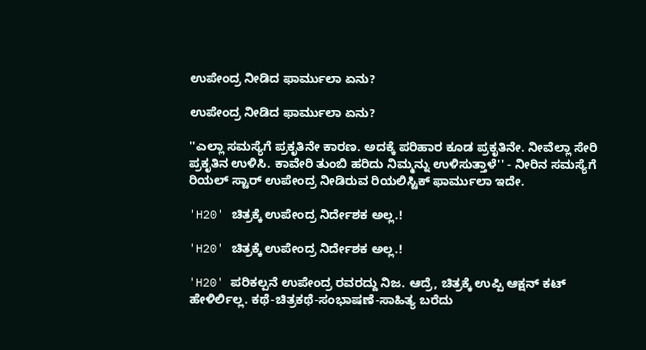ಉಪೇಂದ್ರ ನೀಡಿದ ಫಾರ್ಮುಲಾ ಏನು?

ಉಪೇಂದ್ರ ನೀಡಿದ ಫಾರ್ಮುಲಾ ಏನು?

''ಎಲ್ಲಾ ಸಮಸ್ಯೆಗೆ ಪ್ರಕೃತಿನೇ ಕಾರಣ. ಅದಕ್ಕೆ ಪರಿಹಾರ ಕೂಡ ಪ್ರಕೃತಿನೇ. ನೀವೆಲ್ಲಾ ಸೇರಿ ಪ್ರಕೃತಿನ ಉಳಿಸಿ. ಕಾವೇರಿ ತುಂಬಿ ಹರಿದು ನಿಮ್ಮನ್ನು ಉಳಿಸುತ್ತಾಳೆ'' - ನೀರಿನ ಸಮಸ್ಯೆಗೆ ರಿಯಲ್ ಸ್ಟಾರ್ ಉಪೇಂದ್ರ ನೀಡಿರುವ ರಿಯಲಿಸ್ಟಿಕ್ ಫಾರ್ಮುಲಾ ಇದೇ.

'H20' ಚಿತ್ರಕ್ಕೆ ಉಪೇಂದ್ರ ನಿರ್ದೇಶಕ ಅಲ್ಲ.!

'H20' ಚಿತ್ರಕ್ಕೆ ಉಪೇಂದ್ರ ನಿರ್ದೇಶಕ ಅಲ್ಲ.!

'H20' ಪರಿಕಲ್ಪನೆ ಉಪೇಂದ್ರ ರವರದ್ದು ನಿಜ. ಆದ್ರೆ, ಚಿತ್ರಕ್ಕೆ ಉಪ್ಪಿ ಆಕ್ಷನ್ ಕಟ್ ಹೇಳಿರ್ಲಿಲ್ಲ. ಕಥೆ-ಚಿತ್ರಕಥೆ-ಸಂಭಾಷಣೆ-ಸಾಹಿತ್ಯ ಬರೆದು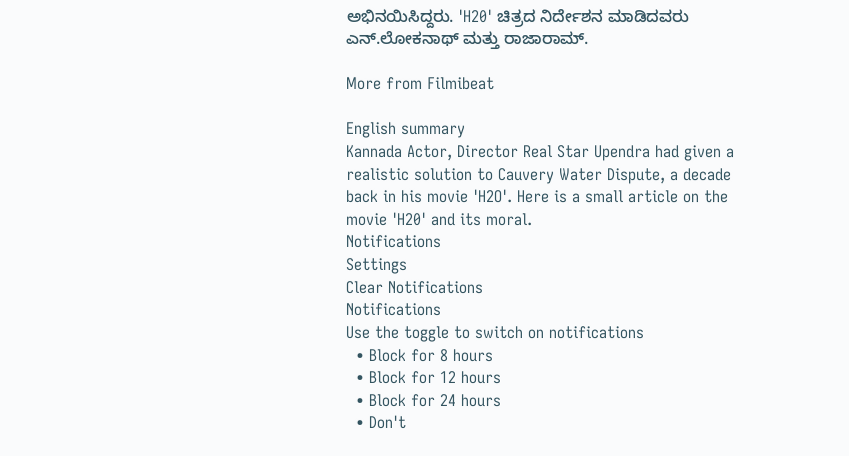ಅಭಿನಯಿಸಿದ್ದರು. 'H20' ಚಿತ್ರದ ನಿರ್ದೇಶನ ಮಾಡಿದವರು ಎನ್.ಲೋಕನಾಥ್ ಮತ್ತು ರಾಜಾರಾಮ್.

More from Filmibeat

English summary
Kannada Actor, Director Real Star Upendra had given a realistic solution to Cauvery Water Dispute, a decade back in his movie 'H2O'. Here is a small article on the movie 'H20' and its moral.
Notifications
Settings
Clear Notifications
Notifications
Use the toggle to switch on notifications
  • Block for 8 hours
  • Block for 12 hours
  • Block for 24 hours
  • Don't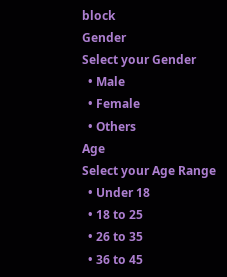block
Gender
Select your Gender
  • Male
  • Female
  • Others
Age
Select your Age Range
  • Under 18
  • 18 to 25
  • 26 to 35
  • 36 to 45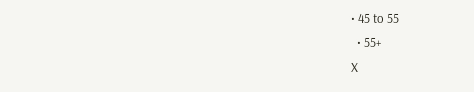• 45 to 55
  • 55+
X